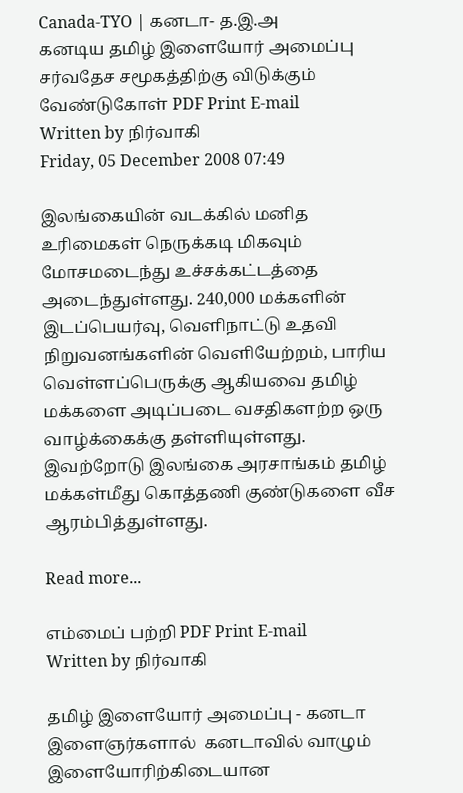Canada-TYO | கனடா- த.இ.அ
கனடிய தமிழ் இளையோர் அமைப்பு சர்வதேச சமூகத்திற்கு விடுக்கும் வேண்டுகோள் PDF Print E-mail
Written by நிர்வாகி
Friday, 05 December 2008 07:49

இலங்கையின் வடக்கில் மனித உரிமைகள் நெருக்கடி மிகவும் மோசமடைந்து உச்சக்கட்டத்தை அடைந்துள்ளது. 240,000 மக்களின் இடப்பெயர்வு, வெளிநாட்டு உதவி நிறுவனங்களின் வெளியேற்றம், பாரிய வெள்ளப்பெருக்கு ஆகியவை தமிழ் மக்களை அடிப்படை வசதிகளற்ற ஒரு வாழ்க்கைக்கு தள்ளியுள்ளது. இவற்றோடு இலங்கை அரசாங்கம் தமிழ் மக்கள்மீது கொத்தணி குண்டுகளை வீச ஆரம்பித்துள்ளது.

Read more...

எம்மைப் பற்றி PDF Print E-mail
Written by நிர்வாகி

தமிழ் இளையோர் அமைப்பு - கனடா  இளைஞர்களால்  கனடாவில் வாழும் இளையோரிற்கிடையான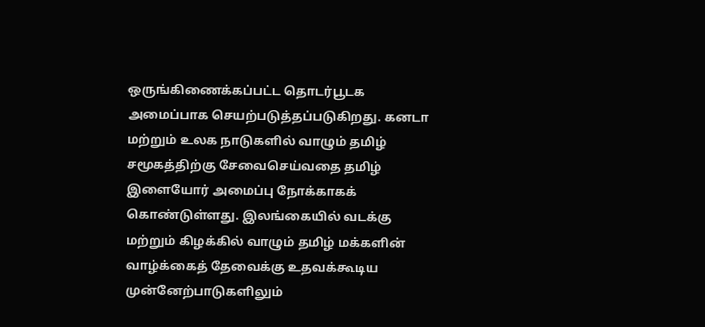ஒருங்கிணைக்கப்பட்ட தொடர்பூடக அமைப்பாக செயற்படுத்தப்படுகிறது. கனடா மற்றும் உலக நாடுகளில் வாழும் தமிழ் சமூகத்திற்கு சேவைசெய்வதை தமிழ் இளையோர் அமைப்பு நோக்காகக் கொண்டுள்ளது. இலங்கையில் வடக்கு மற்றும் கிழக்கில் வாழும் தமிழ் மக்களின் வாழ்க்கைத் தேவைக்கு உதவக்கூடிய முன்னேற்பாடுகளிலும்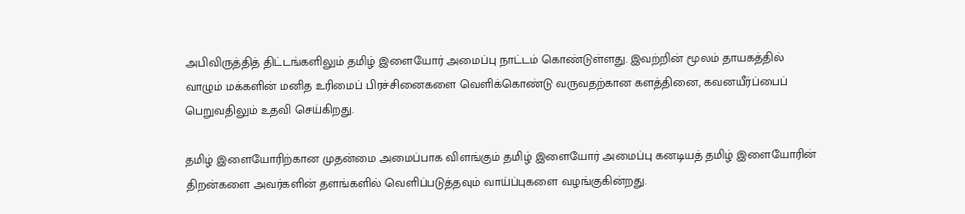அபிவிருத்தித் திட்டங்களிலும் தமிழ் இளையோர் அமைப்பு நாட்டம் கொண்டுள்ளது. இவற்றின் மூலம் தாயகத்தில் வாழும் மக்களின் மனித உரிமைப் பிரச்சினைகளை வெளிக்கொண்டு வருவதற்கான களத்தினை, கவனயீர்ப்பைப் பெறுவதிலும் உதவி செய்கிறது.

தமிழ் இளையோரிற்கான முதன்மை அமைப்பாக விளங்கும் தமிழ் இளையோர் அமைப்பு கனடியத் தமிழ் இளையோரின் திறன்களை அவர்களின் தளங்களில் வெளிப்படுத்தவும் வாய்ப்புகளை வழங்குகின்றது.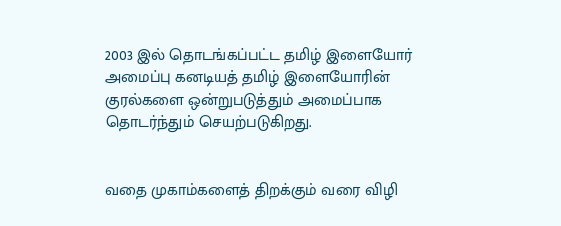2003 இல் தொடங்கப்பட்ட தமிழ் இளையோர் அமைப்பு கனடியத் தமிழ் இளையோரின் குரல்களை ஒன்றுபடுத்தும் அமைப்பாக தொடர்ந்தும் செயற்படுகிறது.


வதை முகாம்களைத் திறக்கும் வரை விழி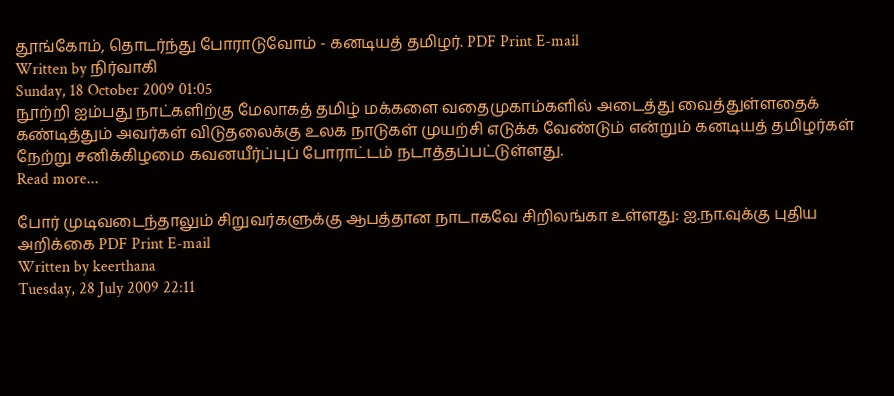தூங்கோம், தொடர்ந்து போராடுவோம் - கனடியத் தமிழர். PDF Print E-mail
Written by நிர்வாகி
Sunday, 18 October 2009 01:05
நூற்றி ஐம்பது நாட்களிற்கு மேலாகத் தமிழ் மக்களை வதைமுகாம்களில் அடைத்து வைத்துள்ளதைக் கண்டித்தும் அவர்கள் விடுதலைக்கு உலக நாடுகள் முயற்சி எடுக்க வேண்டும் என்றும் கனடியத் தமிழர்கள் நேற்று சனிக்கிழமை கவனயீர்ப்புப் போராட்டம் நடாத்தப்பட்டுள்ளது.
Read more...

போர் முடிவடைந்தாலும் சிறுவர்களுக்கு ஆபத்தான நாடாகவே சிறிலங்கா உள்ளது: ஐ.நா.வுக்கு புதிய அறிக்கை PDF Print E-mail
Written by keerthana
Tuesday, 28 July 2009 22:11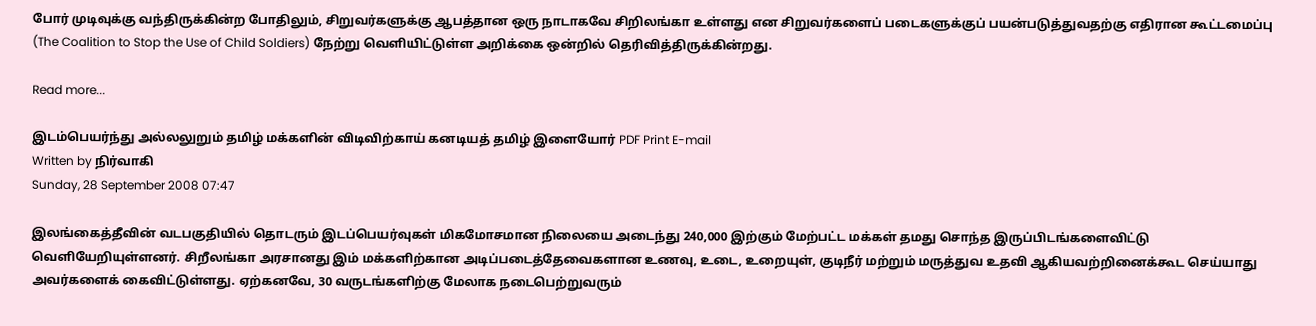போர் முடிவுக்கு வந்திருக்கின்ற போதிலும், சிறுவர்களுக்கு ஆபத்தான ஒரு நாடாகவே சிறிலங்கா உள்ளது என சிறுவர்களைப் படைகளுக்குப் பயன்படுத்துவதற்கு எதிரான கூட்டமைப்பு (The Coalition to Stop the Use of Child Soldiers) நேற்று வெளியிட்டுள்ள அறிக்கை ஒன்றில் தெரிவித்திருக்கின்றது.

Read more...

இடம்பெயர்ந்து அல்லலுறும் தமிழ் மக்களின் விடிவிற்காய் கனடியத் தமிழ் இளையோர் PDF Print E-mail
Written by நிர்வாகி
Sunday, 28 September 2008 07:47

இலங்கைத்தீவின் வடபகுதியில் தொடரும் இடப்பெயர்வுகள் மிகமோசமான நிலையை அடைந்து 240,000 இற்கும் மேற்பட்ட மக்கள் தமது சொந்த இருப்பிடங்களைவிட்டு வெளியேறியுள்ளனர். சிறீலங்கா அரசானது இம் மக்களிற்கான அடிப்படைத்தேவைகளான உணவு, உடை, உறையுள், குடிநீர் மற்றும் மருத்துவ உதவி ஆகியவற்றினைக்கூட செய்யாது அவர்களைக் கைவிட்டுள்ளது. ஏற்கனவே, 30 வருடங்களிற்கு மேலாக நடைபெற்றுவரும்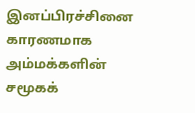இனப்பிரச்சினை காரணமாக அம்மக்களின் சமூகக்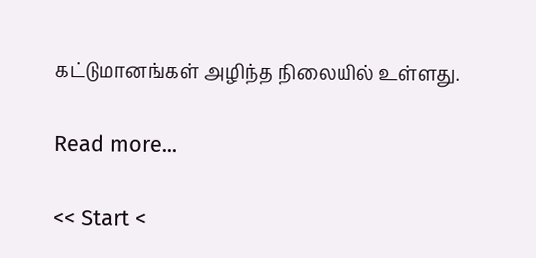கட்டுமானங்கள் அழிந்த நிலையில் உள்ளது.

Read more...

<< Start <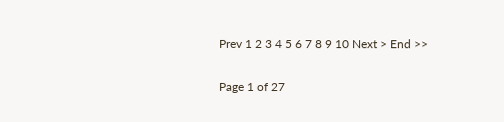Prev 1 2 3 4 5 6 7 8 9 10 Next > End >>

Page 1 of 27